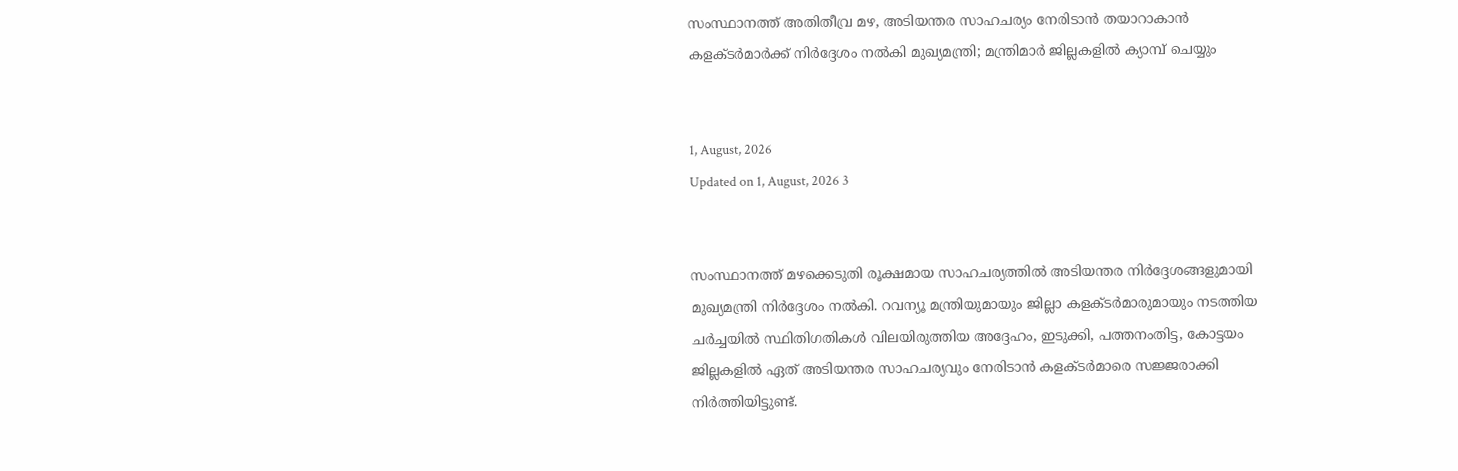സംസ്ഥാനത്ത് അതിതീവ്ര മഴ, അടിയന്തര സാഹചര്യം നേരിടാൻ തയാറാകാൻ കളക്ടർമാർക്ക് നിർദ്ദേശം നൽകി മുഖ്യമന്ത്രി; മന്ത്രിമാർ ജില്ലകളിൽ ക്യാമ്പ് ചെയ്യും


1, August, 2026
Updated on 1, August, 2026 3


സംസ്ഥാനത്ത് മഴക്കെടുതി രൂക്ഷമായ സാഹചര്യത്തിൽ അടിയന്തര നിർദ്ദേശങ്ങളുമായി മുഖ്യമന്ത്രി നിർദ്ദേശം നൽകി. റവന്യൂ മന്ത്രിയുമായും ജില്ലാ കളക്ടർമാരുമായും നടത്തിയ ചർച്ചയിൽ സ്ഥിതിഗതികൾ വിലയിരുത്തിയ അദ്ദേഹം, ഇടുക്കി, പത്തനംതിട്ട, കോട്ടയം ജില്ലകളിൽ ഏത് അടിയന്തര സാഹചര്യവും നേരിടാൻ കളക്ടർമാരെ സജ്ജരാക്കി നിർത്തിയിട്ടുണ്ട്.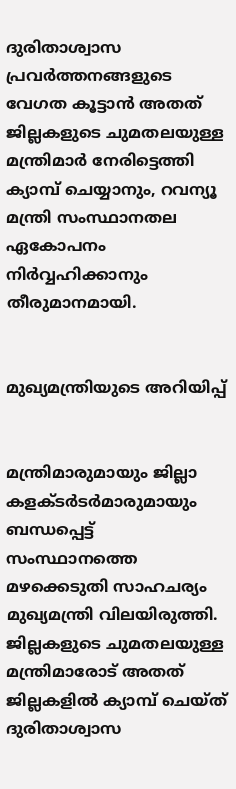ദുരിതാശ്വാസ പ്രവർത്തനങ്ങളുടെ വേഗത കൂട്ടാൻ അതത് ജില്ലകളുടെ ചുമതലയുള്ള മന്ത്രിമാർ നേരിട്ടെത്തി ക്യാമ്പ് ചെയ്യാനും, റവന്യൂ മന്ത്രി സംസ്ഥാനതല ഏകോപനം നിർവ്വഹിക്കാനും തീരുമാനമായി.


മുഖ്യമന്ത്രിയുടെ അറിയിപ്പ്


മന്ത്രിമാരുമായും ജില്ലാ കളക്ടര്‍ടര്‍മാരുമായും ബന്ധപ്പെട്ട് സംസ്ഥാനത്തെ മഴക്കെടുതി സാഹചര്യം മുഖ്യമന്ത്രി വിലയിരുത്തി. ജില്ലകളുടെ ചുമതലയുള്ള മന്ത്രിമാരോട് അതത് ജില്ലകളില്‍ ക്യാമ്പ് ചെയ്ത് ദുരിതാശ്വാസ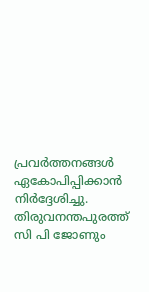പ്രവര്‍ത്തനങ്ങള്‍ ഏകോപിപ്പിക്കാന്‍ നിര്‍ദ്ദേശിച്ചു. തിരുവനന്തപുരത്ത് സി പി ജോണും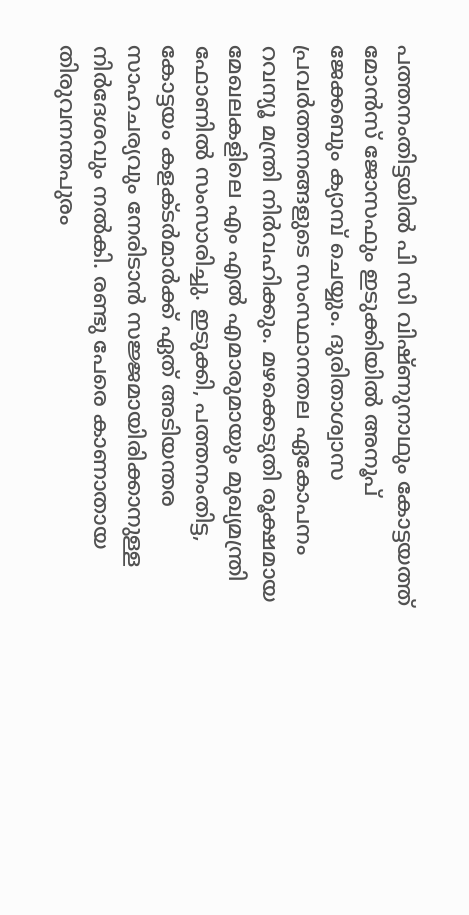പത്തനംതിട്ടയില്‍ പി സി വിഷ്ണുനാഥും കോട്ടയത്ത് മോന്‍സ് ജോസഫും ഇടുക്കിയില്‍ അനൂപ് ജേക്കബും ക്യാമ്പ് ചെയ്യും. ദുരിതാശ്വാസ പ്രവര്‍ത്തനങ്ങളുടെ സംസ്ഥാനതല ഏകോപനം റവന്യൂ മന്ത്രി നിര്‍വഹിക്കും. മഴക്കെടുതി രൂക്ഷമായ മേഖലകളിലെ എം എല്‍ എമാരുമായും മുഖ്യമന്ത്രി ഫോണില്‍ സംസാരിച്ചു. ഇടുക്കി, പത്തനംതിട്ട, കോട്ടയം കളക്ടര്‍മാര്‍ക്ക് ഏത് അടിയന്തര സാഹചര്യവും നേരിടാന്‍ സജ്ജമായിരിക്കാനുള്ള നിര്‍ദേശവും നല്‍കി. രണ്ടു പേരെ കാണാതായ തിരുവനന്തപുരം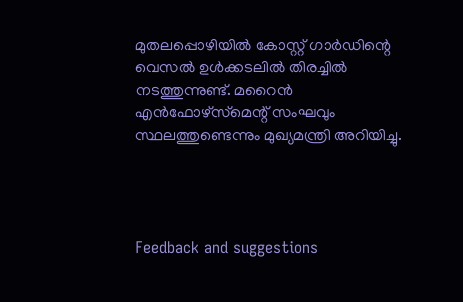മുതലപ്പൊഴിയില്‍ കോസ്റ്റ് ഗാര്‍ഡിന്റെ വെസല്‍ ഉള്‍ക്കടലില്‍ തിരച്ചില്‍ നടത്തുന്നുണ്ട്. മറൈന്‍ എന്‍ഫോഴ്സ്‌മെന്റ് സംഘവും സ്ഥലത്തുണ്ടെന്നും മുഖ്യമന്ത്രി അറിയിച്ചു.




Feedback and suggestions